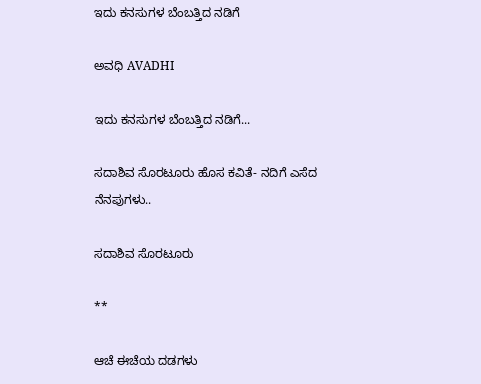ಇದು ಕನಸುಗಳ ಬೆಂಬತ್ತಿದ ನಡಿಗೆ‍

ಅವಧಿ AVADHI

ಇದು ಕನಸುಗಳ ಬೆಂಬತ್ತಿದ ನಡಿಗೆ...

ಸದಾಶಿವ ಸೊರಟೂರು ಹೊಸ ಕವಿತೆ- ನದಿಗೆ ಎಸೆದ ನೆನಪುಗಳು..

ಸದಾಶಿವ ಸೊರಟೂರು

**

ಆಚೆ ಈಚೆಯ ದಡಗಳು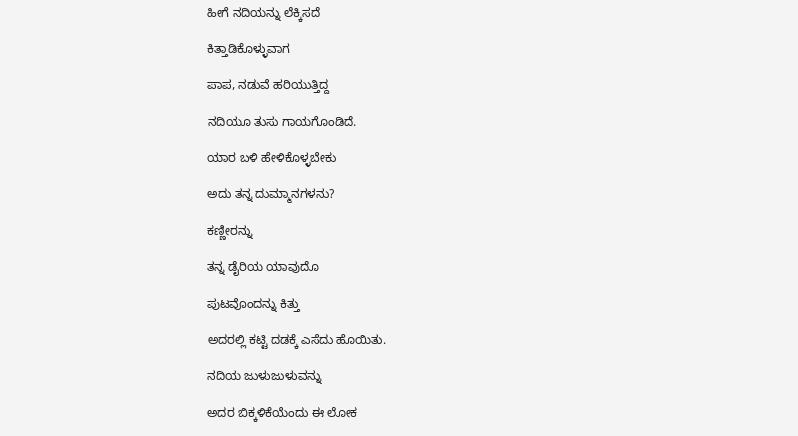ಹೀಗೆ ನದಿಯನ್ನು ಲೆಕ್ಕಿಸದೆ

ಕಿತ್ತಾಡಿಕೊಳ್ಳುವಾಗ

ಪಾಪ, ನಡುವೆ ಹರಿಯುತ್ತಿದ್ದ

ನದಿಯೂ ತುಸು ಗಾಯಗೊಂಡಿದೆ.

ಯಾರ ಬಳಿ ಹೇಳಿಕೊಳ್ಳಬೇಕು

ಅದು ತನ್ನ ದುಮ್ಮಾನಗಳನು?

ಕಣ್ಣೀರನ್ನು

ತನ್ನ ಡೈರಿಯ ಯಾವುದೊ

ಪುಟವೊಂದನ್ನು ಕಿತ್ತು

ಅದರಲ್ಲಿ ಕಟ್ಟಿ ದಡಕ್ಕೆ ಎಸೆದು ಹೊಯಿತು.

ನದಿಯ ಜುಳುಜುಳುವನ್ನು

ಅದರ ಬಿಕ್ಕಳಿಕೆಯೆಂದು ಈ ಲೋಕ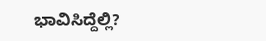ಭಾವಿಸಿದ್ದೆಲ್ಲಿ?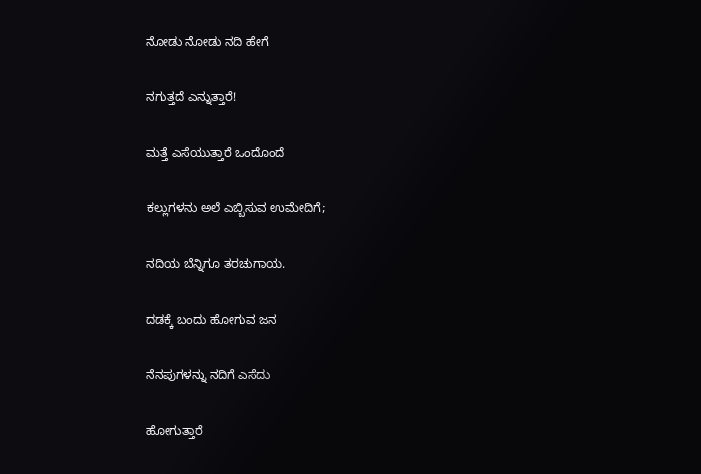ನೋಡು ನೋಡು ನದಿ ಹೇಗೆ

ನಗುತ್ತದೆ ಎನ್ನುತ್ತಾರೆ!

ಮತ್ತೆ ಎಸೆಯುತ್ತಾರೆ ಒಂದೊಂದೆ

ಕಲ್ಲುಗಳನು ಅಲೆ ಎಬ್ಬಿಸುವ ಉಮೇದಿಗೆ;

ನದಿಯ ಬೆನ್ನಿಗೂ ತರಚುಗಾಯ.

ದಡಕ್ಕೆ ಬಂದು ಹೋಗುವ ಜನ

ನೆನಪುಗಳನ್ನು ನದಿಗೆ ಎಸೆದು

ಹೋಗುತ್ತಾರೆ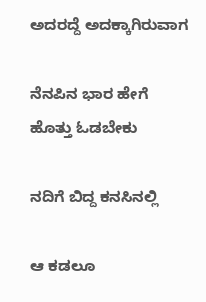ಅದರದ್ದೆ ಅದಕ್ಕಾಗಿರುವಾಗ

ನೆನಪಿನ ಭಾರ ಹೇಗೆ ಹೊತ್ತು ಓಡಬೇಕು

ನದಿಗೆ ಬಿದ್ದ ಕನಸಿನಲ್ಲಿ

ಆ ಕಡಲೂ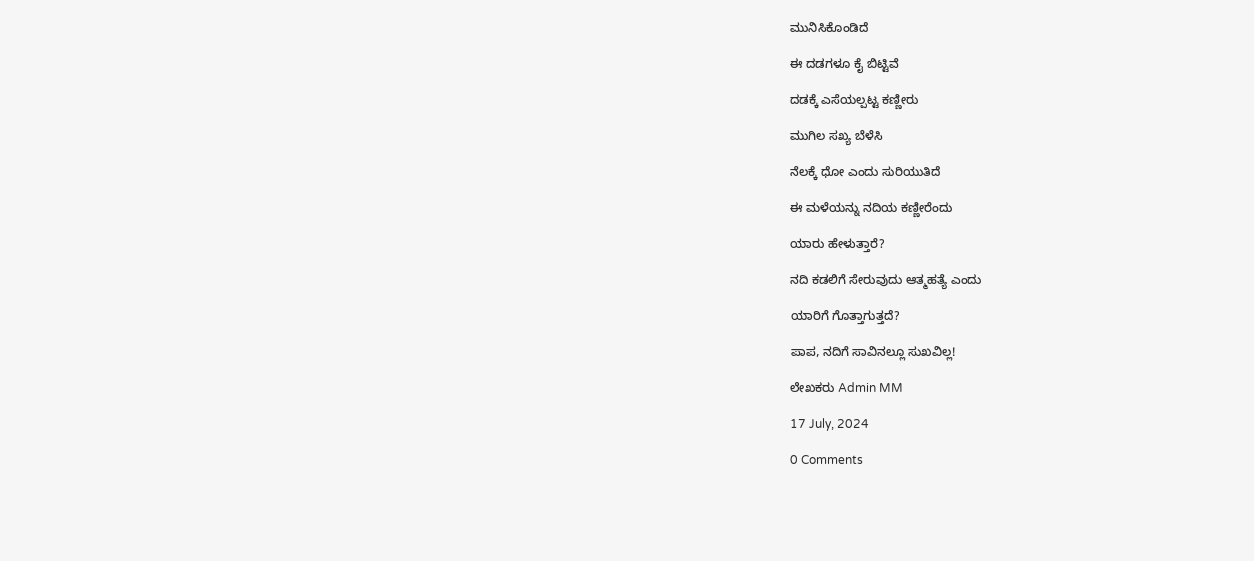ಮುನಿಸಿಕೊಂಡಿದೆ

ಈ ದಡಗಳೂ ಕೈ ಬಿಟ್ಟಿವೆ

ದಡಕ್ಕೆ ಎಸೆಯಲ್ಪಟ್ಟ ಕಣ್ಣೀರು

ಮುಗಿಲ ಸಖ್ಯ ಬೆಳೆಸಿ

ನೆಲಕ್ಕೆ ಧೋ ಎಂದು ಸುರಿಯುತಿದೆ

ಈ ಮಳೆಯನ್ನು ನದಿಯ ಕಣ್ಣೀರೆಂದು

ಯಾರು ಹೇಳುತ್ತಾರೆ?

ನದಿ ಕಡಲಿಗೆ ಸೇರುವುದು ಆತ್ಮಹತ್ಯೆ ಎಂದು

ಯಾರಿಗೆ ಗೊತ್ತಾಗುತ್ತದೆ?

ಪಾಪ, ನದಿಗೆ ಸಾವಿನಲ್ಲೂ ಸುಖವಿಲ್ಲ!

ಲೇಖಕರು Admin MM

17 July, 2024

0 Comments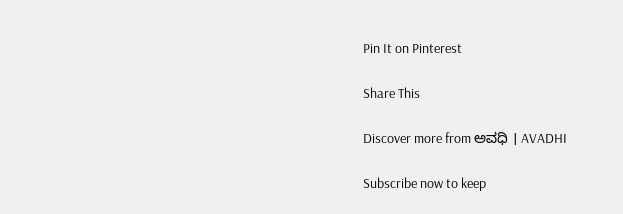Pin It on Pinterest

Share This

Discover more from ಅವಧಿ । AVADHI

Subscribe now to keep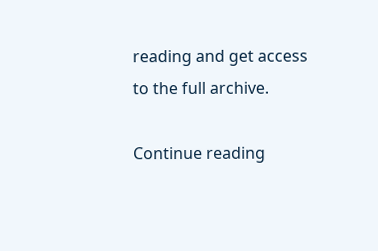reading and get access to the full archive.

Continue reading